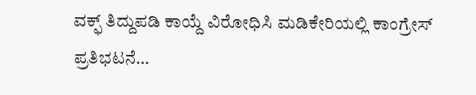ವಕ್ಫ್ ತಿದ್ದುಪಡಿ ಕಾಯ್ದೆ ವಿರೋಧಿಸಿ ಮಡಿಕೇರಿಯಲ್ಲಿ ಕಾಂಗ್ರೇಸ್‌  ಪ್ರತಿಭಟನೆ…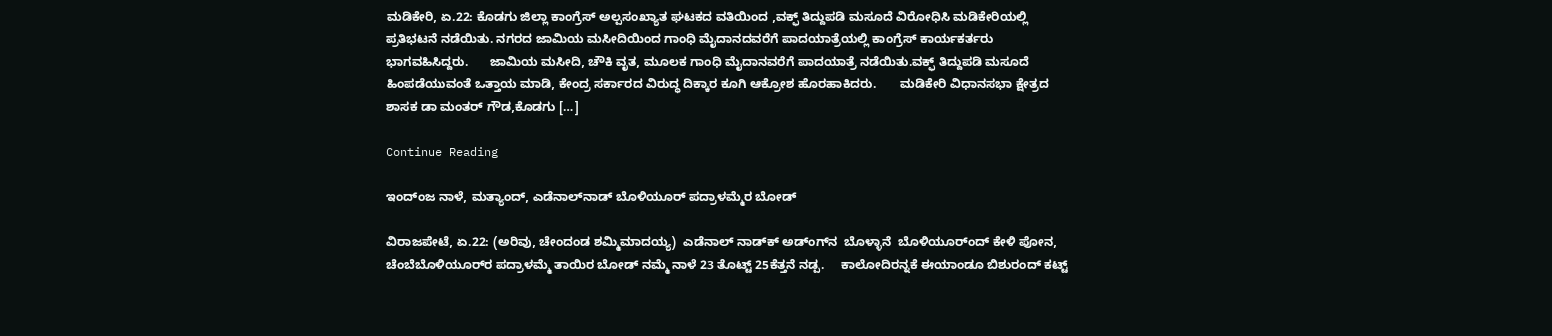ಮಡಿಕೇರಿ, ಏ.22: ಕೊಡಗು ಜಿಲ್ಲಾ ಕಾಂಗ್ರೆಸ್ ಅಲ್ಪಸಂಖ್ಯಾತ ಘಟಕದ ವತಿಯಿಂದ ,ವಕ್ಫ್ ತಿದ್ದುಪಡಿ ಮಸೂದೆ ವಿರೋಧಿಸಿ ಮಡಿಕೇರಿಯಲ್ಲಿ ಪ್ರತಿಭಟನೆ ನಡೆಯಿತು. ನಗರದ ಜಾಮಿಯ ಮಸೀದಿಯಿಂದ ಗಾಂಧಿ ಮೈದಾನದವರೆಗೆ ಪಾದಯಾತ್ರೆಯಲ್ಲಿ ಕಾಂಗ್ರೆಸ್ ಕಾರ್ಯಕರ್ತರು ಭಾಗವಹಿಸಿದ್ದರು.      ಜಾಮಿಯ ಮಸೀದಿ, ಚೌಕಿ ವೃತ, ಮೂಲಕ‌ ಗಾಂಧಿ ಮೈದಾನವರೆಗೆ ಪಾದಯಾತ್ರೆ ನಡೆಯಿತು.ವಕ್ಫ್ ತಿದ್ದುಪಡಿ ಮಸೂದೆ ಹಿಂಪಡೆಯುವಂತೆ ಒತ್ತಾಯ ಮಾಡಿ, ಕೇಂದ್ರ ಸರ್ಕಾರದ ವಿರುದ್ಧ ದಿಕ್ಕಾರ ಕೂಗಿ ಆಕ್ರೋಶ ಹೊರಹಾಕಿದರು.       ಮಡಿಕೇರಿ ವಿಧಾನಸಭಾ ಕ್ಷೇತ್ರದ ಶಾಸಕ ಡಾ ಮಂತರ್ ಗೌಡ,ಕೊಡಗು […]

Continue Reading

ಇಂದ್ಂಜ ನಾಳೆ, ಮತ್ಯಾಂದ್‌, ಎಡೆನಾಲ್‌ನಾಡ್ ಬೊಳಿಯೂರ್‌ ಪದ್ರಾಳಮ್ಮೆರ ಬೋಡ್‌

ವಿರಾಜಪೇಟೆ, ಏ.22: (ಅರಿವು, ಚೇಂದಂಡ ಶಮ್ಮಿಮಾದಯ್ಯ)  ಎಡೆನಾಲ್‌ ನಾಡ್‌ಕ್‌ ಅಡ್ಂಗ್‌ನ  ಬೊಳ್ಳಾನೆ  ಬೊಳಿಯೂರ್ಂದ್‌ ಕೇಳಿ ಪೋನ, ಚೆಂಬೆಬೊಳಿಯೂರ್‌ರ ಪದ್ರಾಳಮ್ಮೆ ತಾಯಿರ ಬೋಡ್‌ ನಮ್ಮೆ ನಾಳೆ‌ 23 ತೊಟ್ಟ್‌ 25ಕೆತ್ತನೆ ನಡ್ಪ.     ಕಾಲೋದಿರನ್ನಕೆ ಈಯಾಂಡೂ ಬಿಶುರಂದ್‌ ಕಟ್ಟ್‌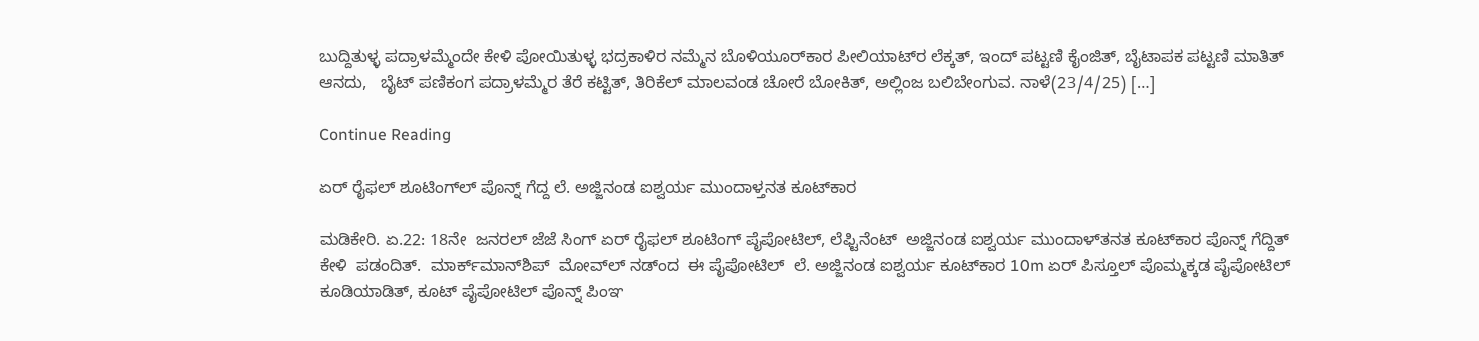ಬುದ್ದಿತುಳ್ಳ ಪದ್ರಾಳಮ್ಮೆಂದೇ ಕೇಳಿ ಪೋಯಿತುಳ್ಳ ಭದ್ರಕಾಳಿರ ನಮ್ಮೆನ ಬೊಳಿಯೂರ್‌ಕಾರ ಪೀಲಿಯಾಟ್‌ರ ಲೆಕ್ಕತ್, ಇಂದ್‌ ಪಟ್ಟಣಿ ಕೈಂಜಿತ್‌, ಬೈಟಾಪಕ ಪಟ್ಟಣಿ ಮಾತಿತ್‌ ಆನದು,   ಬೈಟ್‌ ಪಣಿಕಂಗ ಪದ್ರಾಳಮ್ಮೆರ ತೆರೆ ಕಟ್ಟಿತ್‌, ತಿರಿಕೆಲ್‌ ಮಾಲವಂಡ ಚೋರೆ ಬೋಕಿತ್‌, ಅಲ್ಲಿಂಜ ಬಲಿಬೇಂಗುವ. ನಾಳೆ(23/4/25) […]

Continue Reading

ಏರ್‌ ರೈಫಲ್‌ ಶೂಟಿಂಗ್‌ಲ್‌ ಪೊನ್ನ್‌ ಗೆದ್ದ ಲೆ. ಅಜ್ಜಿನಂಡ ಐಶ್ವರ್ಯ ಮುಂದಾಳ್ತನತ ಕೂಟ್‌ಕಾರ

ಮಡಿಕೇರಿ. ಏ.22: 18ನೇ  ಜನರಲ್ ಜೆಜೆ ಸಿಂಗ್ ಏರ್ ರೈಫಲ್ ಶೂಟಿಂಗ್ ಪೈಪೋಟಿಲ್‌, ಲೆಫ್ಟಿನೆಂಟ್‌  ಅಜ್ಜಿನಂಡ ಐಶ್ವರ್ಯ ಮುಂದಾಳ್‌ತನತ ಕೂಟ್‌ಕಾರ ಪೊನ್ನ್‌ ಗೆದ್ದಿತ್‌ ಕೇಳಿ  ಪಡಂದಿತ್.  ಮಾರ್ಕ್‌ಮಾನ್‌ಶಿಪ್‌  ಮೋವ್‌ಲ್‌ ನಡ್ಂದ  ಈ ಪೈಪೋಟಿಲ್‌  ಲೆ. ಅಜ್ಜಿನಂಡ ಐಶ್ವರ್ಯ ಕೂಟ್‌ಕಾರ 10m ಏರ್‌ ಪಿಸ್ತೂಲ್‌ ಪೊಮ್ಮಕ್ಕಡ ಪೈಪೋಟಿಲ್‌ ಕೂಡಿಯಾಡಿತ್‌, ಕೂಟ್‌ ಪೈಪೋಟಿಲ್‌ ಪೊನ್ನ್‌ ಪಿಂಞ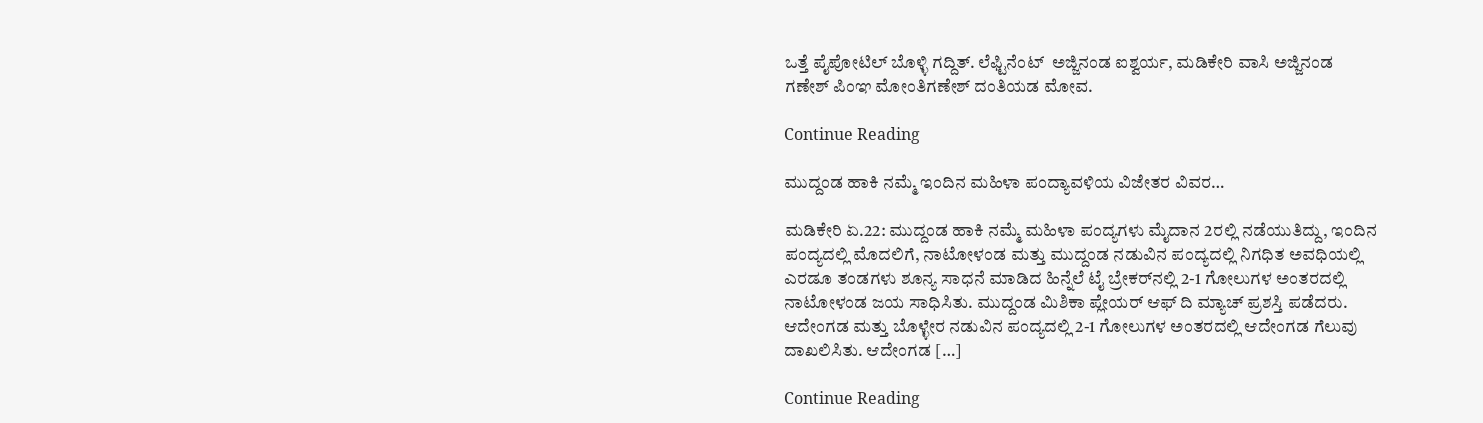ಒತ್ತೆ ಪೈಪೋಟಿಲ್‌ ಬೊಳ್ಳಿ ಗದ್ದಿತ್‌. ಲೆಫ್ಟಿನೆಂಟ್‌  ಅಜ್ಜಿನಂಡ ಐಶ್ವರ್ಯ, ಮಡಿಕೇರಿ ವಾಸಿ ಅಜ್ಜಿನಂಡ ಗಣೇಶ್‌ ಪಿಂಞ ಮೋಂತಿಗಣೇಶ್‌ ದಂತಿಯಡ ಮೋವ.

Continue Reading

ಮುದ್ದಂಡ ಹಾಕಿ ನಮ್ಮೆ ಇಂದಿನ ಮಹಿಳಾ ಪಂದ್ಯಾವಳಿಯ ವಿಜೇತರ ವಿವರ…

ಮಡಿಕೇರಿ ಏ.22: ಮುದ್ದಂಡ ಹಾಕಿ ನಮ್ಮೆ ಮಹಿಳಾ ಪಂದ್ಯಗಳು ಮೈದಾನ 2ರಲ್ಲಿ ನಡೆಯುತಿದ್ದು, ಇಂದಿನ ಪಂದ್ಯದಲ್ಲಿ ಮೊದಲಿಗೆ, ನಾಟೋಳಂಡ ಮತ್ತು ಮುದ್ದಂಡ ನಡುವಿನ ಪಂದ್ಯದಲ್ಲಿ ನಿಗಧಿತ ಅವಧಿಯಲ್ಲಿ ಎರಡೂ ತಂಡಗಳು ಶೂನ್ಯ ಸಾಧನೆ ಮಾಡಿದ ಹಿನ್ನೆಲೆ ಟೈ ಬ್ರೇಕರ್‌ನಲ್ಲಿ 2-1 ಗೋಲುಗಳ ಅಂತರದಲ್ಲಿ ನಾಟೋಳಂಡ ಜಯ ಸಾಧಿಸಿತು. ಮುದ್ದಂಡ ಮಿಶಿಕಾ ಪ್ಲೇಯರ್ ಆಫ್ ದಿ ಮ್ಯಾಚ್ ಪ್ರಶಸ್ತಿ ಪಡೆದರು.      ಆದೇಂಗಡ ಮತ್ತು ಬೊಳ್ಳೇರ ನಡುವಿನ ಪಂದ್ಯದಲ್ಲಿ 2-1 ಗೋಲುಗಳ ಅಂತರದಲ್ಲಿ ಆದೇಂಗಡ ಗೆಲುವು ದಾಖಲಿಸಿತು. ಆದೇಂಗಡ […]

Continue Reading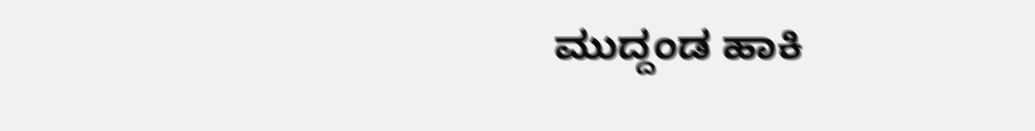ಮುದ್ದಂಡ ಹಾಕಿ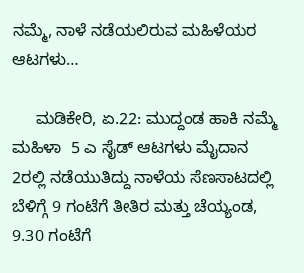ನಮ್ಮೆ, ನಾಳೆ ನಡೆಯಲಿರುವ ಮಹಿಳೆಯರ  ಆಟಗಳು…

     ಮಡಿಕೇರಿ, ಏ.22: ಮುದ್ದಂಡ ಹಾಕಿ ನಮ್ಮೆ ಮಹಿಳಾ  5 ಎ ಸೈಡ್‌ ಆಟಗಳು ಮೈದಾನ 2ರಲ್ಲಿ ನಡೆಯುತಿದ್ದು ನಾಳೆಯ ಸೆಣಸಾಟದಲ್ಲಿ ಬೆಳಿಗ್ಗೆ 9 ಗಂಟೆಗೆ ತೀತಿರ ಮತ್ತು ಚೆಯ್ಯಂಡ, 9.30 ಗಂಟೆಗೆ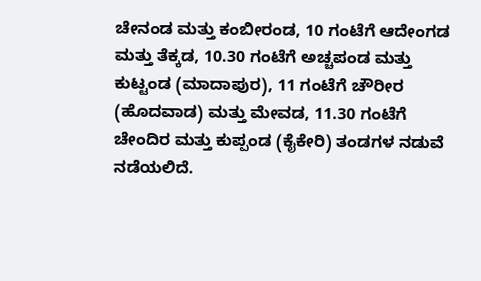ಚೇನಂಡ ಮತ್ತು ಕಂಬೀರಂಡ, 10 ಗಂಟೆಗೆ ಆದೇಂಗಡ ಮತ್ತು ತೆಕ್ಕಡ, 10.30 ಗಂಟೆಗೆ ಅಚ್ಚಪಂಡ ಮತ್ತು ಕುಟ್ಟಂಡ (ಮಾದಾಪುರ), 11 ಗಂಟೆಗೆ ಚೌರೀರ (ಹೊದವಾಡ) ಮತ್ತು ಮೇವಡ, 11.30 ಗಂಟೆಗೆ ಚೇಂದಿರ ಮತ್ತು ಕುಪ್ಪಂಡ (ಕೈಕೇರಿ) ತಂಡಗಳ ನಡುವೆ ನಡೆಯಲಿದೆ.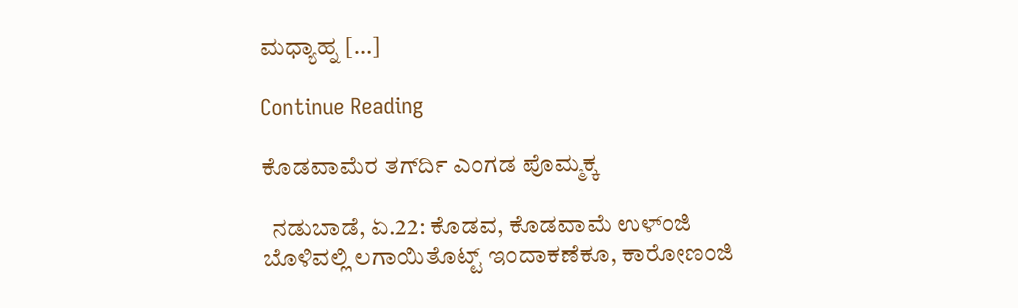ಮಧ್ಯಾಹ್ನ […]

Continue Reading

ಕೊಡವಾಮೆರ ತಗ್‌ರ್ದಿ ಎಂಗಡ ಪೊಮ್ಮಕ್ಕ

  ನಡುಬಾಡೆ, ಏ.22: ಕೊಡವ, ಕೊಡವಾಮೆ ಉಳ್ಂಜಿ ಬೊಳಿವಲ್ಲಿ ಲಗಾಯಿತೊಟ್ಟ್‌ ಇಂದಾಕಣೆಕೂ‌, ಕಾರೋಣಂಜಿ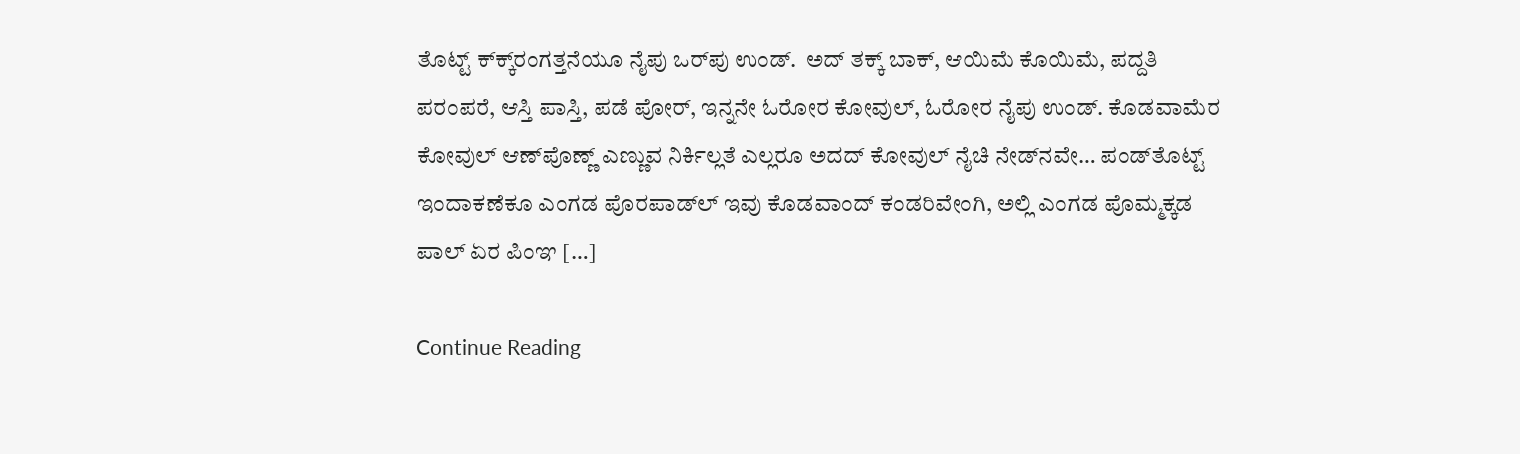ತೊಟ್ಟ್‌ ಕ್‌ಕ್ಕ್‌ರಂಗತ್ತನೆಯೂ ನೈಪು ಒರ್‌ಪು ಉಂಡ್.  ಅದ್‌ ತಕ್ಕ್‌ ಬಾಕ್‌, ಆಯಿಮೆ ಕೊಯಿಮೆ, ಪದ್ದತಿ ಪರಂಪರೆ, ಆಸ್ತಿ ಪಾಸ್ತಿ, ಪಡೆ ಪೋರ್, ಇನ್ನನೇ ಓರೋರ ಕೋವುಲ್‌, ಓರೋರ ನೈಪು ಉಂಡ್. ಕೊಡವಾಮೆರ ಕೋವುಲ್‌ ಆಣ್‌ಪೊಣ್ಣ್‌ ಎಣ್ಣುವ ನಿರ್ಕಿಲ್ಲತೆ ಎಲ್ಲರೂ ಅದದ್‌ ಕೋವುಲ್‌ ನೈಚಿ ನೇಡ್‌ನವೇ… ಪಂಡ್‌ತೊಟ್ಟ್‌ ಇಂದಾಕಣೆಕೂ ಎಂಗಡ ಪೊರಪಾಡ್‌ಲ್‌ ಇವು ಕೊಡವಾಂದ್‌ ಕಂಡರಿವೇಂಗಿ, ಅಲ್ಲಿ ಎಂಗಡ ಪೊಮ್ಮಕ್ಕಡ ಪಾಲ್‌ ಏರ ಪಿಂಞ […]

Continue Reading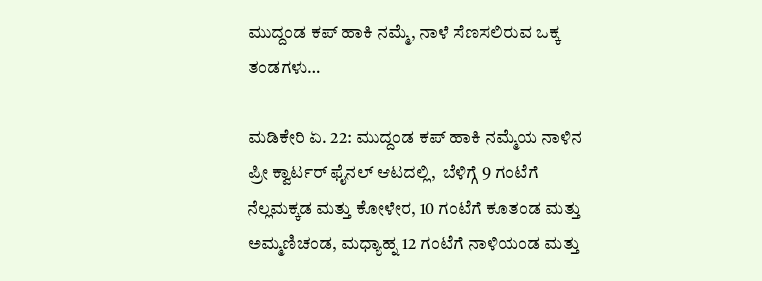ಮುದ್ದಂಡ ಕಪ್ ಹಾಕಿ ನಮ್ಮೆ, ನಾಳೆ ಸೆಣಸಲಿರುವ ಒಕ್ಕ ತಂಡಗಳು…

ಮಡಿಕೇರಿ ಏ. 22: ಮುದ್ದಂಡ ಕಪ್‌ ಹಾಕಿ ನಮ್ಮೆಯ ನಾಳಿನ ಪ್ರೀ ಕ್ವಾರ್ಟರ್‌ ಫೈನಲ್‌ ಆಟದಲ್ಲಿ,  ಬೆಳಿಗ್ಗೆ 9 ಗಂಟೆಗೆ ನೆಲ್ಲಮಕ್ಕಡ ಮತ್ತು ಕೋಳೇರ, 10 ಗಂಟೆಗೆ ಕೂತಂಡ ಮತ್ತು ಅಮ್ಮಣಿಚಂಡ, ಮಧ್ಯಾಹ್ನ 12 ಗಂಟೆಗೆ ನಾಳಿಯಂಡ ಮತ್ತು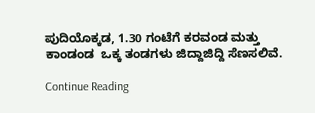ಪುದಿಯೊಕ್ಕಡ, 1.30 ಗಂಟೆಗೆ ಕರವಂಡ ಮತ್ತು ಕಾಂಡಂಡ  ಒಕ್ಕ ತಂಡಗಳು ಜಿದ್ದಾಜಿದ್ದಿ ಸೆಣಸಲಿವೆ.

Continue Reading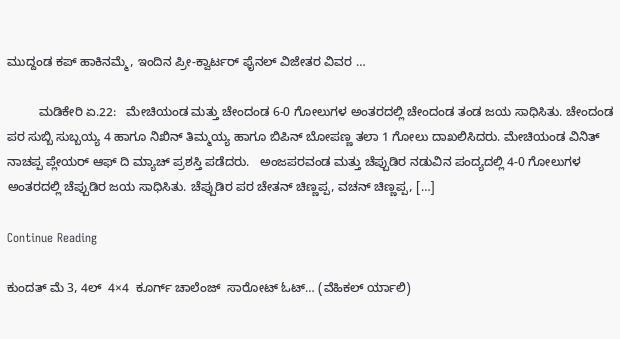ಮುದ್ದಂಡ ಕಪ್ ಹಾಕಿನಮ್ಮೆ, ಇಂದಿನ ಪ್ರೀ-ಕ್ವಾರ್ಟರ್‌ ಫೈನಲ್ ವಿಜೇತರ ವಿವರ …

         ಮಡಿಕೇರಿ ಏ.22:   ಮೇಚಿಯಂಡ ಮತ್ತು ಚೇಂದಂಡ 6-0 ಗೋಲುಗಳ ಅಂತರದಲ್ಲಿ ಚೇಂದಂಡ ತಂಡ ಜಯ ಸಾಧಿಸಿತು. ಚೇಂದಂಡ ಪರ ಸುಬ್ಬಿ ಸುಬ್ಬಯ್ಯ 4 ಹಾಗೂ ನಿಖಿನ್ ತಿಮ್ಮಯ್ಯ ಹಾಗೂ ಬಿಪಿನ್ ಬೋಪಣ್ಣ ತಲಾ 1 ಗೋಲು ದಾಖಲಿಸಿದರು. ಮೇಚಿಯಂಡ ವಿನಿತ್ ನಾಚಪ್ಪ ಪ್ಲೇಯರ್ ಆಫ್ ದಿ ಮ್ಯಾಚ್ ಪ್ರಶಸ್ತಿ ಪಡೆದರು.   ಅಂಜಪರವಂಡ ಮತ್ತು ಚೆಪ್ಪುಡಿರ ನಡುವಿನ ಪಂದ್ಯದಲ್ಲಿ 4-0 ಗೋಲುಗಳ ಅಂತರದಲ್ಲಿ ಚೆಪ್ಪುಡಿರ ಜಯ ಸಾಧಿಸಿತು. ಚೆಪ್ಪುಡಿರ ಪರ ಚೇತನ್ ಚಿಣ್ಣಪ್ಪ, ವಚನ್ ಚಿಣ್ಣಪ್ಪ, […]

Continue Reading

ಕುಂದತ್‌ ಮೆ 3, 4ಲ್‌  4×4  ಕೂರ್ಗ್‌ ಚಾಲೆಂಜ್‌  ಸಾರೋಟ್‌ ಓಟ್… (ವೆಹಿಕಲ್‌ ರ್ಯಾಲಿ)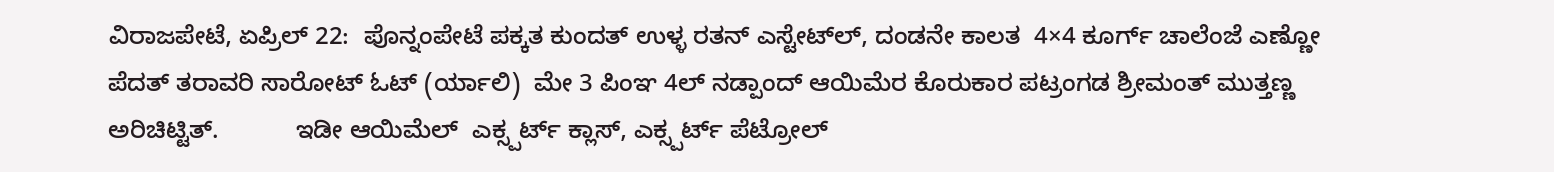ವಿರಾಜಪೇಟೆ, ಏಪ್ರಿಲ್‌ 22:  ಪೊನ್ನಂಪೇಟೆ ಪಕ್ಕತ ಕುಂದತ್‌ ಉಳ್ಳ ರತನ್‌ ಎಸ್ಟೇಟ್‌ಲ್‌, ದಂಡನೇ ಕಾಲತ  4×4 ಕೂರ್ಗ್‌ ಚಾಲೆಂಜೆ ಎಣ್ಣೋ ಪೆದತ್‌ ತರಾವರಿ ಸಾರೋಟ್‌ ಓಟ್‌ (ರ್ಯಾಲಿ)  ಮೇ 3 ಪಿಂಞ 4ಲ್‌ ನಡ್ಪಾಂದ್‌ ಆಯಿಮೆರ ಕೊರುಕಾರ ಪಟ್ರಂಗಡ ಶ್ರೀಮಂತ್‌ ಮುತ್ತಣ್ಣ  ಅರಿಚಿಟ್ಟಿತ್.           ಇಡೀ ಆಯಿಮೆಲ್‌  ಎಕ್ಸ್ಪರ್ಟ್‌ ಕ್ಲಾಸ್‌, ಎಕ್ಸ್ಪರ್ಟ್ ಪೆಟ್ರೋಲ್‌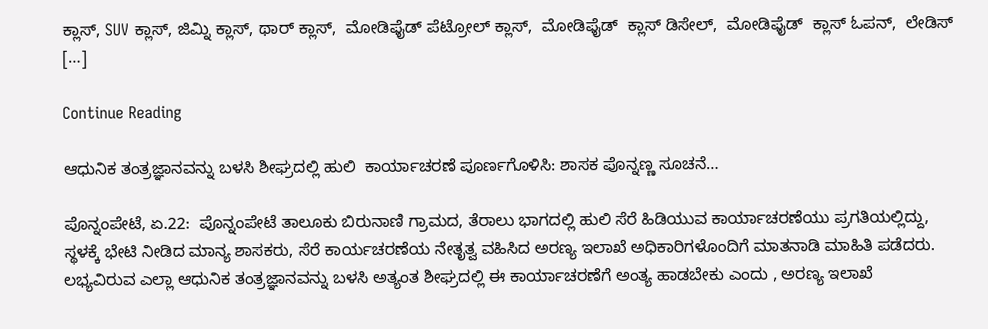ಕ್ಲಾಸ್‌, SUV ಕ್ಲಾಸ್‌, ಜಿಮ್ನಿ ಕ್ಲಾಸ್‌, ಥಾರ್‌ ಕ್ಲಾಸ್‌,  ಮೋಡಿಫೈಡ್‌ ಪೆಟ್ರೋಲ್‌ ಕ್ಲಾಸ್‌,  ಮೋಡಿಫೈಡ್‌  ಕ್ಲಾಸ್ ಡಿಸೇಲ್‌,  ಮೋಡಿಫೈಡ್‌  ಕ್ಲಾಸ್ ಓಪನ್‌,  ಲೇಡಿಸ್‌ […]

Continue Reading

ಆಧುನಿಕ ತಂತ್ರಜ್ಞಾನವನ್ನು ಬಳಸಿ ಶೀಘ್ರದಲ್ಲಿ ಹುಲಿ  ಕಾರ್ಯಾಚರಣೆ ಪೂರ್ಣಗೊಳಿಸಿ: ಶಾಸಕ ಪೊನ್ನಣ್ಣ ಸೂಚನೆ…

ಪೊನ್ನಂಪೇಟೆ, ಏ.22:  ಪೊನ್ನಂಪೇಟೆ ತಾಲೂಕು ಬಿರುನಾಣಿ ಗ್ರಾಮದ, ತೆರಾಲು ಭಾಗದಲ್ಲಿ ಹುಲಿ ಸೆರೆ ಹಿಡಿಯುವ ಕಾರ್ಯಾಚರಣೆಯು ಪ್ರಗತಿಯಲ್ಲಿದ್ದು, ಸ್ಥಳಕ್ಕೆ ಭೇಟಿ ನೀಡಿದ ಮಾನ್ಯ ಶಾಸಕರು, ಸೆರೆ ಕಾರ್ಯಚರಣೆಯ ನೇತೃತ್ವ ವಹಿಸಿದ ಅರಣ್ಯ ಇಲಾಖೆ ಅಧಿಕಾರಿಗಳೊಂದಿಗೆ ಮಾತನಾಡಿ ಮಾಹಿತಿ ಪಡೆದರು. ಲಭ್ಯವಿರುವ ಎಲ್ಲಾ ಆಧುನಿಕ ತಂತ್ರಜ್ಞಾನವನ್ನು ಬಳಸಿ ಅತ್ಯಂತ ಶೀಘ್ರದಲ್ಲಿ ಈ ಕಾರ್ಯಾಚರಣೆಗೆ ಅಂತ್ಯ ಹಾಡಬೇಕು ಎಂದು , ಅರಣ್ಯ ಇಲಾಖೆ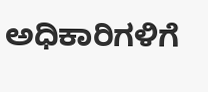ಅಧಿಕಾರಿಗಳಿಗೆ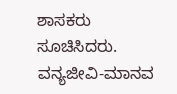ಶಾಸಕರು ಸೂಚಿಸಿದರು. ವನ್ಯಜೀವಿ-ಮಾನವ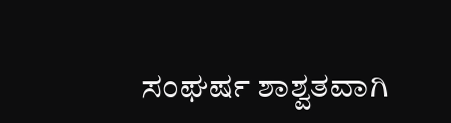ಸಂಘರ್ಷ ಶಾಶ್ವತವಾಗಿ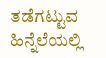ತಡೆಗಟ್ಟುವ ಹಿನ್ನೆಲೆಯಲ್ಲಿ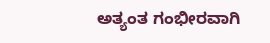ಅತ್ಯಂತ ಗಂಭೀರವಾಗಿ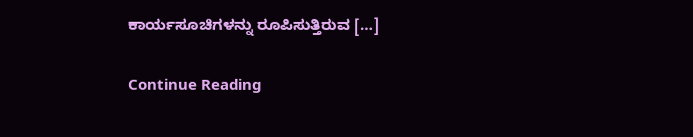ಕಾರ್ಯಸೂಚಿಗಳನ್ನು ರೂಪಿಸುತ್ತಿರುವ […]

Continue Reading